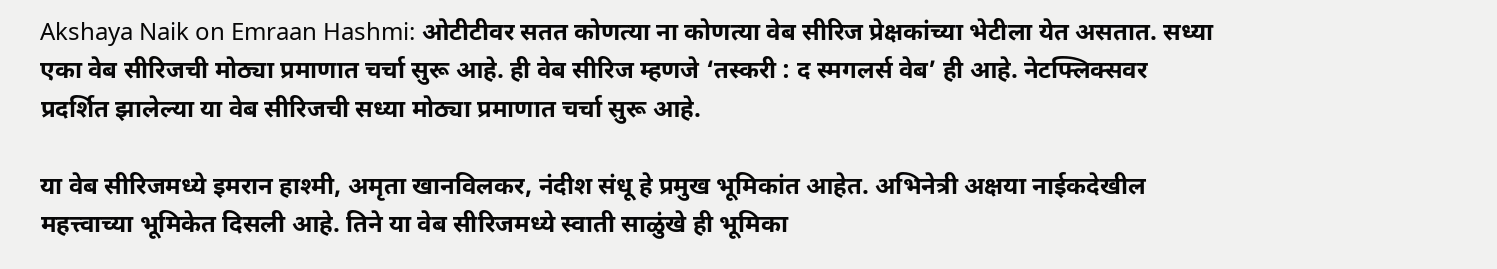Akshaya Naik on Emraan Hashmi: ओटीटीवर सतत कोणत्या ना कोणत्या वेब सीरिज प्रेक्षकांच्या भेटीला येत असतात. सध्या एका वेब सीरिजची मोठ्या प्रमाणात चर्चा सुरू आहे. ही वेब सीरिज म्हणजे ‘तस्करी : द स्मगलर्स वेब’ ही आहे. नेटफ्लिक्सवर प्रदर्शित झालेल्या या वेब सीरिजची सध्या मोठ्या प्रमाणात चर्चा सुरू आहे.

या वेब सीरिजमध्ये इमरान हाश्मी, अमृता खानविलकर, नंदीश संधू हे प्रमुख भूमिकांत आहेत. अभिनेत्री अक्षया नाईकदेखील महत्त्वाच्या भूमिकेत दिसली आहे. तिने या वेब सीरिजमध्ये स्वाती साळुंखे ही भूमिका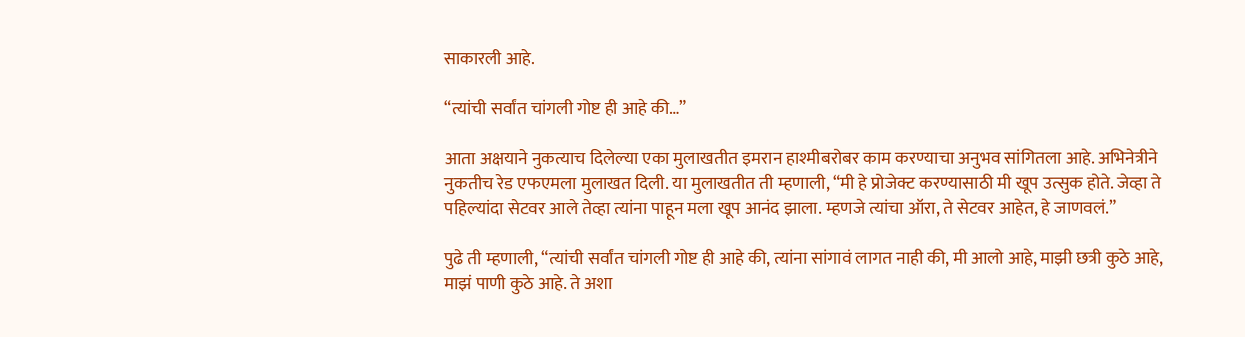साकारली आहे.

“त्यांची सर्वांत चांगली गोष्ट ही आहे की…”

आता अक्षयाने नुकत्याच दिलेल्या एका मुलाखतीत इमरान हाश्मीबरोबर काम करण्याचा अनुभव सांगितला आहे. अभिनेत्रीने नुकतीच रेड एफएमला मुलाखत दिली. या मुलाखतीत ती म्हणाली, “मी हे प्रोजेक्ट करण्यासाठी मी खूप उत्सुक होते. जेव्हा ते पहिल्यांदा सेटवर आले तेव्हा त्यांना पाहून मला खूप आनंद झाला. म्हणजे त्यांचा ऑरा, ते सेटवर आहेत, हे जाणवलं.”

पुढे ती म्हणाली, “त्यांची सर्वांत चांगली गोष्ट ही आहे की, त्यांना सांगावं लागत नाही की, मी आलो आहे, माझी छत्री कुठे आहे, माझं पाणी कुठे आहे. ते अशा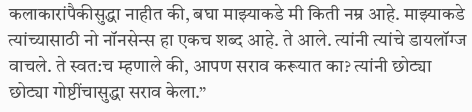कलाकारांपैकीसुद्धा नाहीत की, बघा माझ्याकडे मी किती नम्र आहे. माझ्याकडे त्यांच्यासाठी नो नॉनसेन्स हा एकच शब्द आहे. ते आले. त्यांनी त्यांचे डायलॉग्ज वाचले. ते स्वत:च म्हणाले की, आपण सराव करूयात का? त्यांनी छोट्या छोट्या गोष्टींचासुद्धा सराव केला.”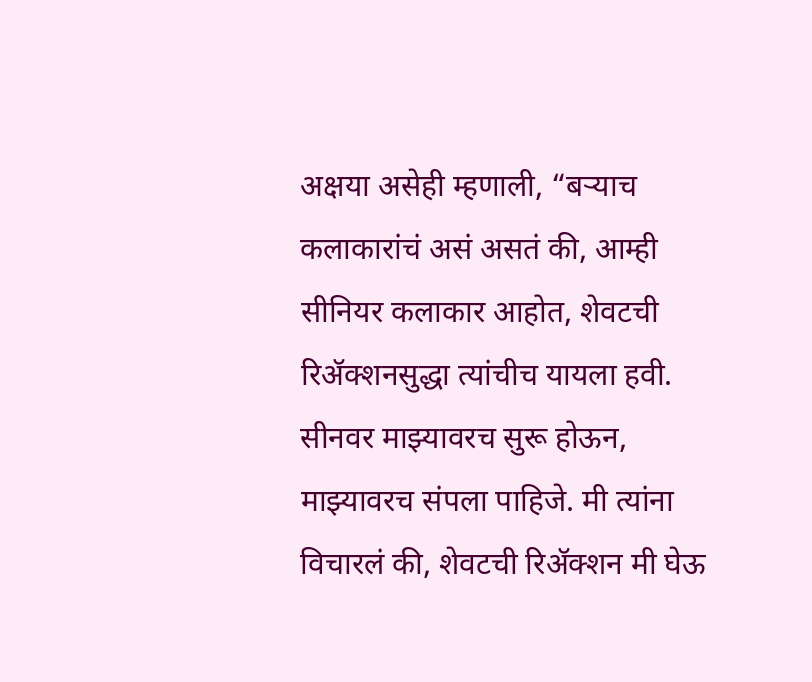अक्षया असेही म्हणाली, “बऱ्याच कलाकारांचं असं असतं की, आम्ही सीनियर कलाकार आहोत, शेवटची रिॲक्शनसुद्धा त्यांचीच यायला हवी. सीनवर माझ्यावरच सुरू होऊन, माझ्यावरच संपला पाहिजे. मी त्यांना विचारलं की, शेवटची रिॲक्शन मी घेऊ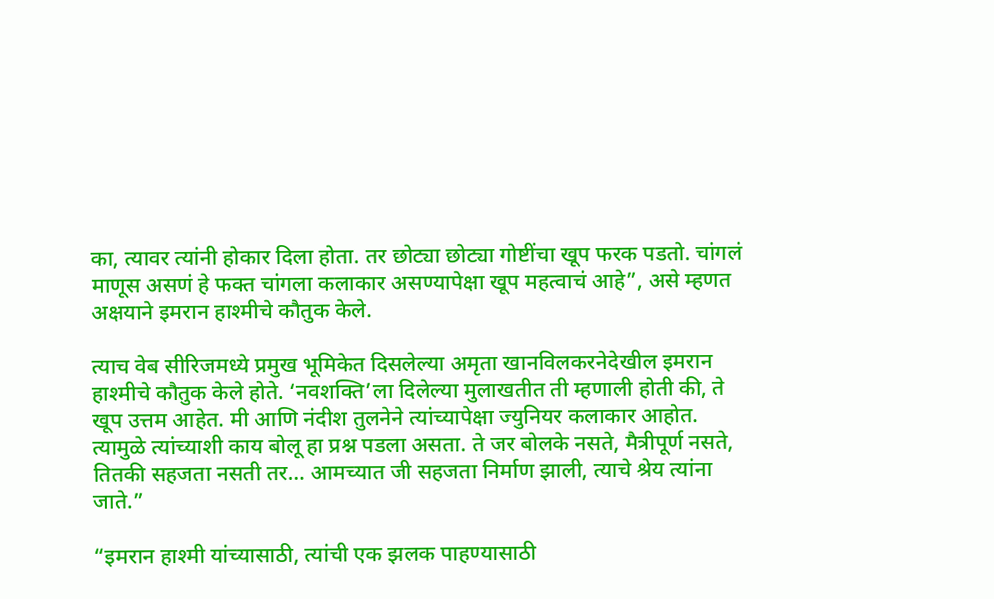का, त्यावर त्यांनी होकार दिला होता. तर छोट्या छोट्या गोष्टींचा खूप फरक पडतो. चांगलं माणूस असणं हे फक्त चांगला कलाकार असण्यापेक्षा खूप महत्वाचं आहे”, असे म्हणत अक्षयाने इमरान हाश्मीचे कौतुक केले.

त्याच वेब सीरिजमध्ये प्रमुख भूमिकेत दिसलेल्या अमृता खानविलकरनेदेखील इमरान हाश्मीचे कौतुक केले होते. ‘नवशक्ति’ला दिलेल्या मुलाखतीत ती म्हणाली होती की, ते खूप उत्तम आहेत. मी आणि नंदीश तुलनेने त्यांच्यापेक्षा ज्युनियर कलाकार आहोत. त्यामुळे त्यांच्याशी काय बोलू हा प्रश्न पडला असता. ते जर बोलके नसते, मैत्रीपूर्ण नसते, तितकी सहजता नसती तर… आमच्यात जी सहजता निर्माण झाली, त्याचे श्रेय त्यांना जाते.”

“इमरान हाश्मी यांच्यासाठी, त्यांची एक झलक पाहण्यासाठी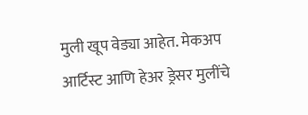मुली खूप वेड्या आहेत. मेकअप आर्टिस्ट आणि हेअर ड्रेसर मुलींचे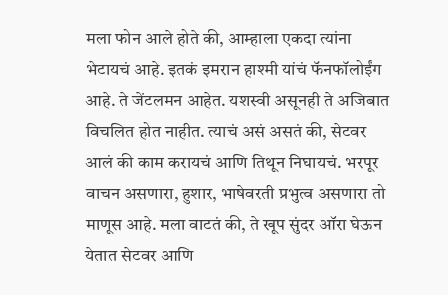मला फोन आले होते की, आम्हाला एकदा त्यांना भेटायचं आहे. इतकं इमरान हाश्मी यांचं फॅनफॉलोईंग आहे. ते जेंटलमन आहेत. यशस्वी असूनही ते अजिबात विचलित होत नाहीत. त्याचं असं असतं की, सेटवर आलं की काम करायचं आणि तिथून निघायचं. भरपूर वाचन असणारा, हुशार, भाषेवरती प्रभुत्व असणारा तो माणूस आहे. मला वाटतं की, ते खूप सुंदर ऑरा घेऊन येतात सेटवर आणि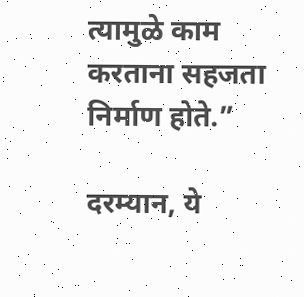त्यामुळे काम करताना सहजता निर्माण होते.”

दरम्यान, ये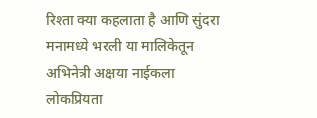रिश्ता क्या कहलाता है आणि सुंदरा मनामध्ये भरली या मालिकेतून अभिनेत्री अक्षया नाईकला लोकप्रियता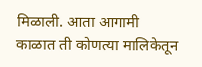मिळाली. आता आगामी काळात ती कोणत्या मालिकेतून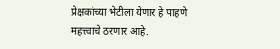प्रेक्षकांच्या भेटीला येणार हे पाहणे महत्त्वाचे ठरणार आहे.